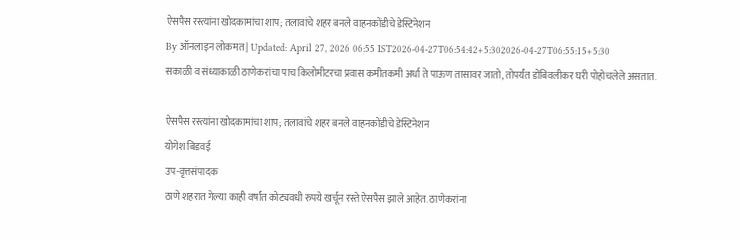ऐसपैस रस्त्यांना खोदकामांचा शाप; तलावांचे शहर बनले वाहनकोंडीचे डेस्टिनेशन
By ऑनलाइन लोकमत | Updated: April 27, 2026 06:55 IST2026-04-27T06:54:42+5:302026-04-27T06:55:15+5:30
सकाळी व संध्याकाळी ठाणेकरांचा पाच किलोमीटरचा प्रवास कमीतकमी अर्धा ते पाऊण तासावर जातो, तोपर्यंत डोंबिवलीकर घरी पोहोचलेले असतात.

ऐसपैस रस्त्यांना खोदकामांचा शाप; तलावांचे शहर बनले वाहनकोंडीचे डेस्टिनेशन
योगेश बिडवई
उप-वृत्तसंपादक
ठाणे शहरात गेल्या काही वर्षांत कोट्यवधी रुपये खर्चून रस्ते ऐसपैस झाले आहेत. ठाणेकरांना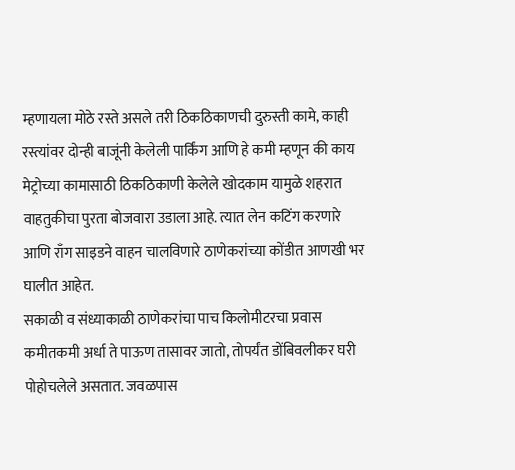म्हणायला मोठे रस्ते असले तरी ठिकठिकाणची दुरुस्ती कामे, काही रस्त्यांवर दोन्ही बाजूंनी केलेली पार्किंग आणि हे कमी म्हणून की काय मेट्रोच्या कामासाठी ठिकठिकाणी केलेले खोदकाम यामुळे शहरात वाहतुकीचा पुरता बोजवारा उडाला आहे. त्यात लेन कटिंग करणारे आणि राँग साइडने वाहन चालविणारे ठाणेकरांच्या कोंडीत आणखी भर घालीत आहेत.
सकाळी व संध्याकाळी ठाणेकरांचा पाच किलोमीटरचा प्रवास कमीतकमी अर्धा ते पाऊण तासावर जातो, तोपर्यंत डोंबिवलीकर घरी पोहोचलेले असतात. जवळपास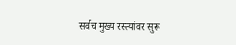सर्वच मुख्य रस्त्यांवर सुरू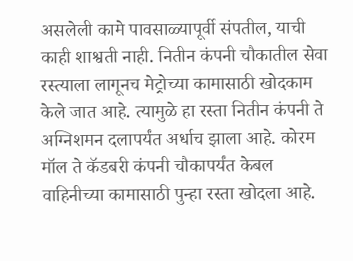असलेली कामे पावसाळ्यापूर्वी संपतील, याची काही शाश्वती नाही. नितीन कंपनी चौकातील सेवा रस्त्याला लागूनच मेट्रोच्या कामासाठी खोदकाम केले जात आहे. त्यामुळे हा रस्ता नितीन कंपनी ते अग्निशमन दलापर्यंत अर्धाच झाला आहे. कोरम मॉल ते कॅडबरी कंपनी चौकापर्यंत केबल वाहिनीच्या कामासाठी पुन्हा रस्ता खोदला आहे.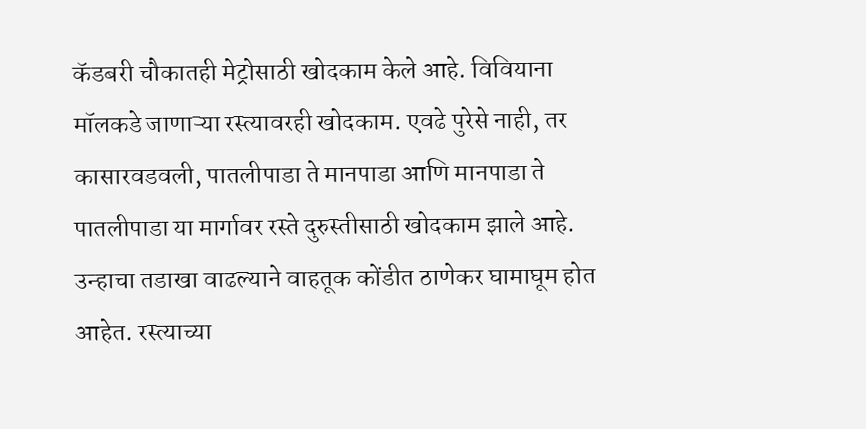कॅडबरी चौकातही मेट्रोसाठी खोदकाम केले आहे. विवियाना मॉलकडे जाणाऱ्या रस्त्यावरही खोदकाम. एवढे पुरेसे नाही, तर कासारवडवली, पातलीपाडा ते मानपाडा आणि मानपाडा ते पातलीपाडा या मार्गावर रस्ते दुरुस्तीसाठी खोदकाम झाले आहे.
उन्हाचा तडाखा वाढल्याने वाहतूक कोंडीत ठाणेकर घामाघूम होत आहेत. रस्त्याच्या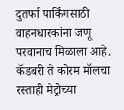दुतर्फा पार्किंगसाठी वाहनधारकांना जणू परवानाच मिळाला आहे. कॅडबरी ते कोरम मॉलचा रस्ताही मेट्रोच्या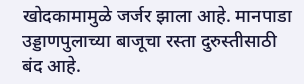खोदकामामुळे जर्जर झाला आहे. मानपाडा उड्डाणपुलाच्या बाजूचा रस्ता दुरुस्तीसाठी बंद आहे.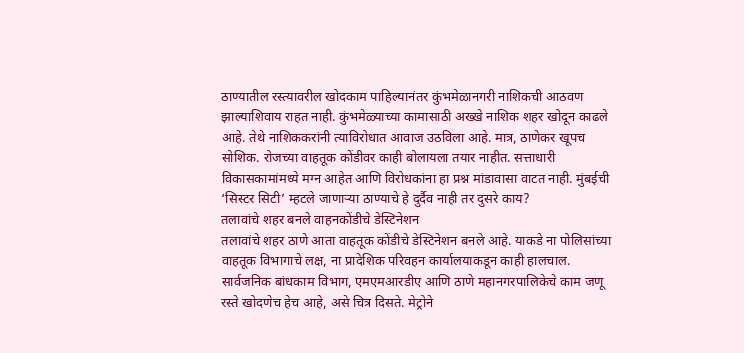ठाण्यातील रस्त्यावरील खोदकाम पाहिल्यानंतर कुंभमेळानगरी नाशिकची आठवण झाल्याशिवाय राहत नाही. कुंभमेळ्याच्या कामासाठी अख्खे नाशिक शहर खोदून काढले आहे. तेथे नाशिककरांनी त्याविरोधात आवाज उठविला आहे. मात्र, ठाणेकर खूपच सोशिक. रोजच्या वाहतूक कोंडीवर काही बोलायला तयार नाहीत. सत्ताधारी विकासकामांमध्ये मग्न आहेत आणि विरोधकांना हा प्रश्न मांडावासा वाटत नाही. मुंबईची ‘सिस्टर सिटी’ म्हटले जाणाऱ्या ठाण्याचे हे दुर्दैव नाही तर दुसरे काय?
तलावांचे शहर बनले वाहनकोंडीचे डेस्टिनेशन
तलावांचे शहर ठाणे आता वाहतूक कोंडीचे डेस्टिनेशन बनले आहे. याकडे ना पोलिसांच्या वाहतूक विभागाचे लक्ष, ना प्रादेशिक परिवहन कार्यालयाकडून काही हालचाल. सार्वजनिक बांधकाम विभाग, एमएमआरडीए आणि ठाणे महानगरपालिकेचे काम जणू रस्ते खोदणेच हेच आहे, असे चित्र दिसते. मेट्रोने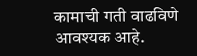कामाची गती वाढविणे आवश्यक आहे.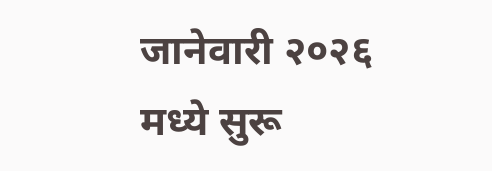जानेवारी २०२६ मध्ये सुरू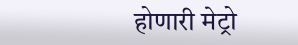होणारी मेट्रो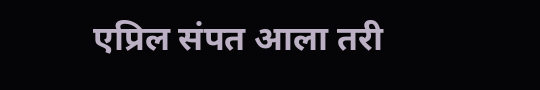एप्रिल संपत आला तरी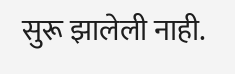सुरू झालेली नाही.